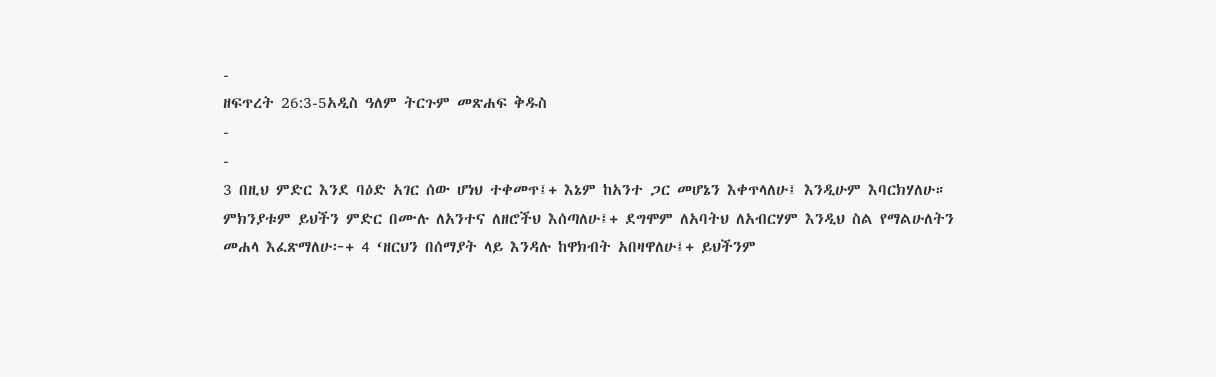-
ዘፍጥረት 26:3-5አዲስ ዓለም ትርጉም መጽሐፍ ቅዱስ
-
-
3 በዚህ ምድር እንደ ባዕድ አገር ሰው ሆነህ ተቀመጥ፤+ እኔም ከአንተ ጋር መሆኔን እቀጥላለሁ፤ እንዲሁም እባርክሃለሁ። ምክንያቱም ይህችን ምድር በሙሉ ለአንተና ለዘሮችህ እሰጣለሁ፤+ ደግሞም ለአባትህ ለአብርሃም እንዲህ ስል የማልሁለትን መሐላ እፈጽማለሁ፦+ 4 ‘ዘርህን በሰማያት ላይ እንዳሉ ከዋክብት አበዛዋለሁ፤+ ይህችንም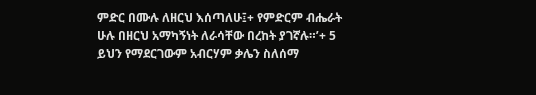ምድር በሙሉ ለዘርህ እሰጣለሁ፤+ የምድርም ብሔራት ሁሉ በዘርህ አማካኝነት ለራሳቸው በረከት ያገኛሉ።’+ 5 ይህን የማደርገውም አብርሃም ቃሌን ስለሰማ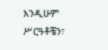እንዲሁም ሥርዓቶቼን፣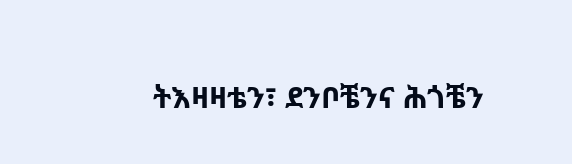ትእዛዛቴን፣ ደንቦቼንና ሕጎቼን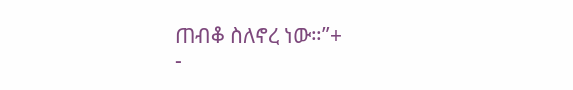ጠብቆ ስለኖረ ነው።”+
-